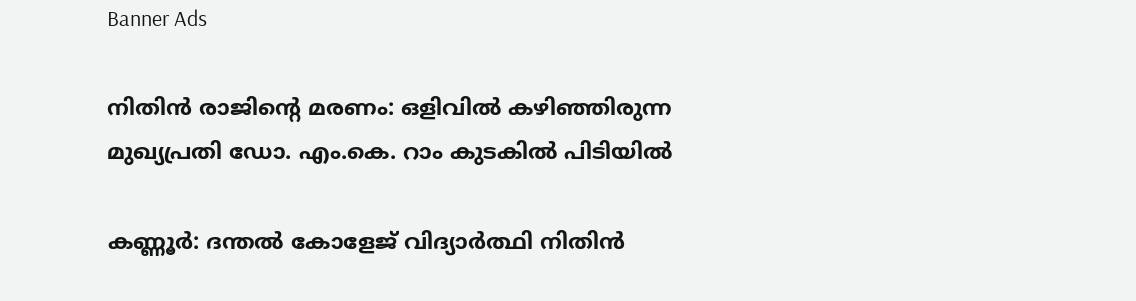Banner Ads

നിതിൻ രാജിന്റെ മരണം: ഒളിവിൽ കഴിഞ്ഞിരുന്ന മുഖ്യപ്രതി ഡോ. എം.കെ. റാം കുടകിൽ പിടിയിൽ

കണ്ണൂർ: ദന്തൽ കോളേജ് വിദ്യാർത്ഥി നിതിൻ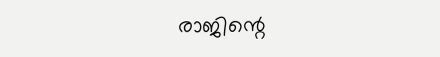രാജിന്റെ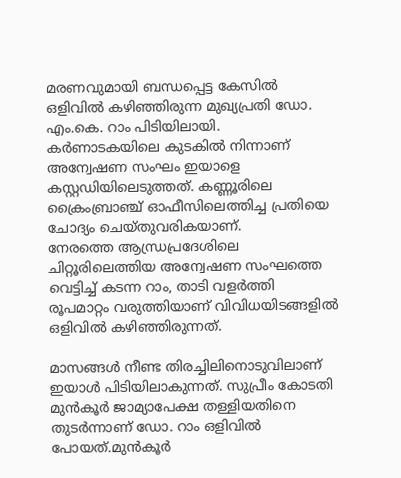മരണവുമായി ബന്ധപ്പെട്ട കേസിൽ ഒളിവിൽ കഴിഞ്ഞിരുന്ന മുഖ്യപ്രതി ഡോ. എം.കെ. റാം പിടിയിലായി. കർണാടകയിലെ കുടകിൽ നിന്നാണ് അന്വേഷണ സംഘം ഇയാളെ കസ്റ്റഡിയിലെടുത്തത്. കണ്ണൂരിലെ ക്രൈംബ്രാഞ്ച് ഓഫീസിലെത്തിച്ച പ്രതിയെ ചോദ്യം ചെയ്തുവരികയാണ്.
നേരത്തെ ആന്ധ്രപ്രദേശിലെ ചിറ്റൂരിലെത്തിയ അന്വേഷണ സംഘത്തെ വെട്ടിച്ച് കടന്ന റാം, താടി വളർത്തി രൂപമാറ്റം വരുത്തിയാണ് വിവിധയിടങ്ങളിൽ ഒളിവിൽ കഴിഞ്ഞിരുന്നത്.

മാസങ്ങൾ നീണ്ട തിരച്ചിലിനൊടുവിലാണ് ഇയാൾ പിടിയിലാകുന്നത്. സുപ്രീം കോടതി മുൻകൂർ ജാമ്യാപേക്ഷ തള്ളിയതിനെ തുടർന്നാണ് ഡോ. റാം ഒളിവിൽ പോയത്.മുൻകൂർ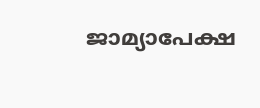ജാമ്യാപേക്ഷ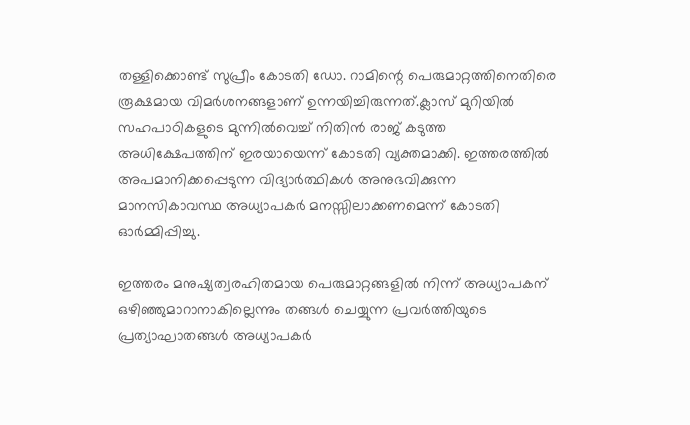തള്ളിക്കൊണ്ട് സുപ്രീം കോടതി ഡോ. റാമിന്റെ പെരുമാറ്റത്തിനെതിരെ രൂക്ഷമായ വിമർശനങ്ങളാണ് ഉന്നയിച്ചിരുന്നത്.ക്ലാസ് മുറിയിൽ സഹപാഠികളുടെ മുന്നിൽവെച്ച് നിതിൻ രാജ് കടുത്ത അധിക്ഷേപത്തിന് ഇരയായെന്ന് കോടതി വ്യക്തമാക്കി. ഇത്തരത്തിൽ അപമാനിക്കപ്പെടുന്ന വിദ്യാർത്ഥികൾ അനുഭവിക്കുന്ന മാനസികാവസ്ഥ അധ്യാപകർ മനസ്സിലാക്കണമെന്ന് കോടതി ഓർമ്മിപ്പിച്ചു.

ഇത്തരം മനുഷ്യത്വരഹിതമായ പെരുമാറ്റങ്ങളിൽ നിന്ന് അധ്യാപകന് ഒഴിഞ്ഞുമാറാനാകില്ലെന്നും തങ്ങൾ ചെയ്യുന്ന പ്രവർത്തിയുടെ പ്രത്യാഘാതങ്ങൾ അധ്യാപകർ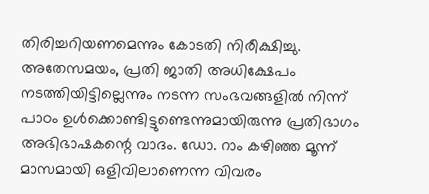തിരിച്ചറിയണമെന്നും കോടതി നിരീക്ഷിച്ചു.
അതേസമയം, പ്രതി ജാതി അധിക്ഷേപം നടത്തിയിട്ടില്ലെന്നും നടന്ന സംഭവങ്ങളിൽ നിന്ന് പാഠം ഉൾക്കൊണ്ടിട്ടുണ്ടെന്നുമായിരുന്നു പ്രതിഭാഗം അഭിഭാഷകന്റെ വാദം. ഡോ. റാം കഴിഞ്ഞ മൂന്ന് മാസമായി ഒളിവിലാണെന്ന വിവരം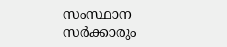സംസ്ഥാന സർക്കാരും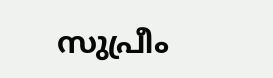സുപ്രീം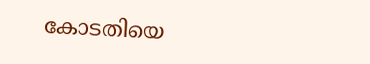കോടതിയെ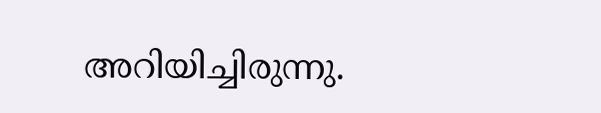അറിയിച്ചിരുന്നു.